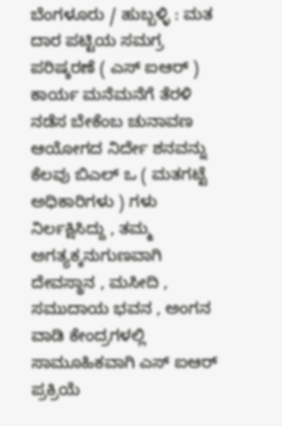ಬೆಂಗಳೂರು / ಹುಬ್ಬಳ್ಳಿ : ಮತ ದಾರ ಪಟ್ಟಿಯ ಸಮಗ್ರ ಪರಿಷ್ಕರಣೆ ( ಎಸ್ ಐಆರ್ ) ಕಾರ್ಯ ಮನೆಮನೆಗೆ ತೆರಳಿ ನಡೆಸ ಬೇಕೆಂಬ ಚುನಾವಣ ಆಯೋಗದ ನಿರ್ದೇ ಶನವನ್ನು ಕೆಲವು ಬಿಎಲ್ ಒ ( ಮತಗಟ್ಟೆ ಅಧಿಕಾರಿಗಳು ) ಗಳು ನಿರ್ಲಕ್ಷಿಸಿದ್ದು , ತಮ್ಮ ಅಗತ್ಯಕ್ಕನುಗುಣವಾಗಿ ದೇವಸ್ಥಾನ , ಮಸೀದಿ , ಸಮುದಾಯ ಭವನ , ಅಂಗನ ವಾಡಿ ಕೇಂದ್ರಗಳಲ್ಲಿ ಸಾಮೂಹಿಕವಾಗಿ ಎಸ್ ಐಆರ್ ಪ್ರಕ್ರಿಯೆ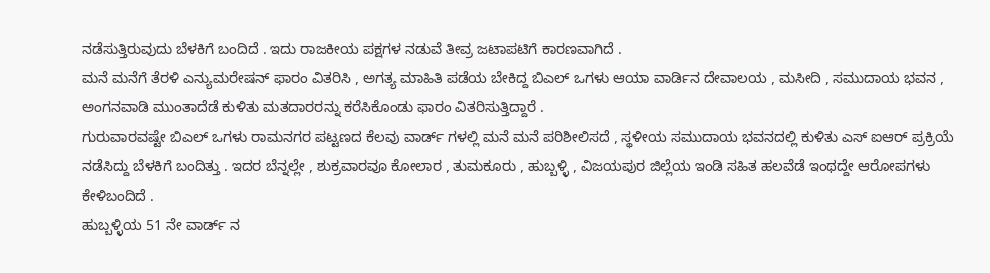ನಡೆಸುತ್ತಿರುವುದು ಬೆಳಕಿಗೆ ಬಂದಿದೆ . ಇದು ರಾಜಕೀಯ ಪಕ್ಷಗಳ ನಡುವೆ ತೀವ್ರ ಜಟಾಪಟಿಗೆ ಕಾರಣವಾಗಿದೆ .
ಮನೆ ಮನೆಗೆ ತೆರಳಿ ಎನ್ಯುಮರೇಷನ್ ಫಾರಂ ವಿತರಿಸಿ , ಅಗತ್ಯ ಮಾಹಿತಿ ಪಡೆಯ ಬೇಕಿದ್ದ ಬಿಎಲ್ ಒಗಳು ಆಯಾ ವಾರ್ಡಿನ ದೇವಾಲಯ , ಮಸೀದಿ , ಸಮುದಾಯ ಭವನ , ಅಂಗನವಾಡಿ ಮುಂತಾದೆಡೆ ಕುಳಿತು ಮತದಾರರನ್ನು ಕರೆಸಿಕೊಂಡು ಫಾರಂ ವಿತರಿಸುತ್ತಿದ್ದಾರೆ .
ಗುರುವಾರವಷ್ಟೇ ಬಿಎಲ್ ಒಗಳು ರಾಮನಗರ ಪಟ್ಟಣದ ಕೆಲವು ವಾರ್ಡ್ ಗಳಲ್ಲಿ ಮನೆ ಮನೆ ಪರಿಶೀಲಿಸದೆ , ಸ್ಥಳೀಯ ಸಮುದಾಯ ಭವನದಲ್ಲಿ ಕುಳಿತು ಎಸ್ ಐಆರ್ ಪ್ರಕ್ರಿಯೆ ನಡೆಸಿದ್ದು ಬೆಳಕಿಗೆ ಬಂದಿತ್ತು . ಇದರ ಬೆನ್ನಲ್ಲೇ , ಶುಕ್ರವಾರವೂ ಕೋಲಾರ , ತುಮಕೂರು , ಹುಬ್ಬಳ್ಳಿ , ವಿಜಯಪುರ ಜಿಲ್ಲೆಯ ಇಂಡಿ ಸಹಿತ ಹಲವೆಡೆ ಇಂಥದ್ದೇ ಆರೋಪಗಳು ಕೇಳಿಬಂದಿದೆ .
ಹುಬ್ಬಳ್ಳಿಯ 51 ನೇ ವಾರ್ಡ್ ನ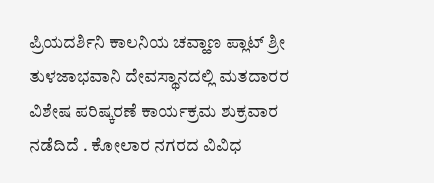ಪ್ರಿಯದರ್ಶಿನಿ ಕಾಲನಿಯ ಚವ್ಹಾಣ ಪ್ಲಾಟ್ ಶ್ರೀ ತುಳಜಾಭವಾನಿ ದೇವಸ್ಥಾನದಲ್ಲಿ ಮತದಾರರ ವಿಶೇಷ ಪರಿಷ್ಕರಣೆ ಕಾರ್ಯಕ್ರಮ ಶುಕ್ರವಾರ ನಡೆದಿದೆ . ಕೋಲಾರ ನಗರದ ವಿವಿಧ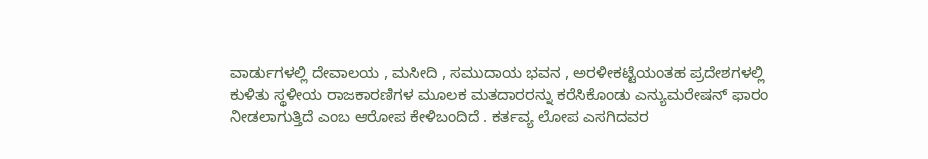ವಾರ್ಡುಗಳಲ್ಲಿ ದೇವಾಲಯ , ಮಸೀದಿ , ಸಮುದಾಯ ಭವನ , ಅರಳೀಕಟ್ಟೆಯಂತಹ ಪ್ರದೇಶಗಳಲ್ಲಿ ಕುಳಿತು ಸ್ಥಳೀಯ ರಾಜಕಾರಣಿಗಳ ಮೂಲಕ ಮತದಾರರನ್ನು ಕರೆಸಿಕೊಂಡು ಎನ್ಯುಮರೇಷನ್ ಫಾರಂ ನೀಡಲಾಗುತ್ತಿದೆ ಎಂಬ ಆರೋಪ ಕೇಳಿಬಂದಿದೆ . ಕರ್ತವ್ಯ ಲೋಪ ಎಸಗಿದವರ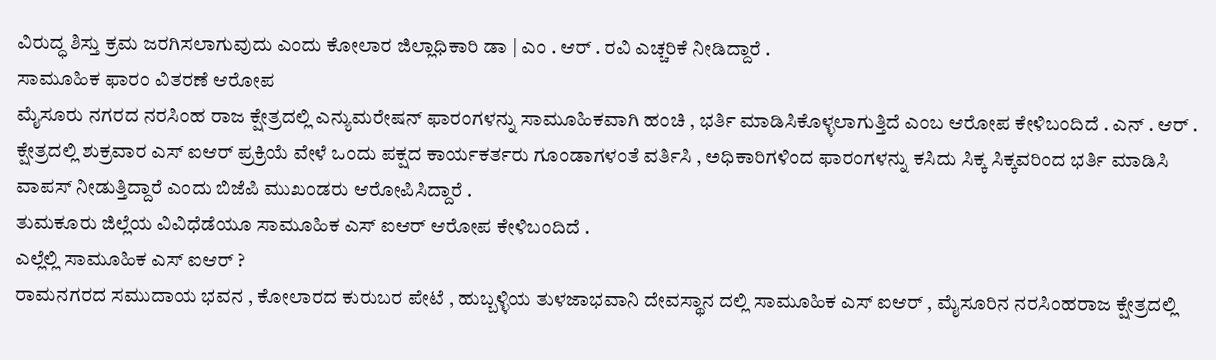ವಿರುದ್ಧ ಶಿಸ್ತು ಕ್ರಮ ಜರಗಿಸಲಾಗುವುದು ಎಂದು ಕೋಲಾರ ಜಿಲ್ಲಾಧಿಕಾರಿ ಡಾ | ಎಂ . ಆರ್ . ರವಿ ಎಚ್ಚರಿಕೆ ನೀಡಿದ್ದಾರೆ .
ಸಾಮೂಹಿಕ ಫಾರಂ ವಿತರಣೆ ಆರೋಪ
ಮೈಸೂರು ನಗರದ ನರಸಿಂಹ ರಾಜ ಕ್ಷೇತ್ರದಲ್ಲಿ ಎನ್ಯುಮರೇಷನ್ ಫಾರಂಗಳನ್ನು ಸಾಮೂಹಿಕವಾಗಿ ಹಂಚಿ , ಭರ್ತಿ ಮಾಡಿಸಿಕೊಳ್ಳಲಾಗುತ್ತಿದೆ ಎಂಬ ಆರೋಪ ಕೇಳಿಬಂದಿದೆ . ಎನ್ . ಆರ್ . ಕ್ಷೇತ್ರದಲ್ಲಿ ಶುಕ್ರವಾರ ಎಸ್ ಐಆರ್ ಪ್ರಕ್ರಿಯೆ ವೇಳೆ ಒಂದು ಪಕ್ಷದ ಕಾರ್ಯಕರ್ತರು ಗೂಂಡಾಗಳಂತೆ ವರ್ತಿಸಿ , ಅಧಿಕಾರಿಗಳಿಂದ ಫಾರಂಗಳನ್ನು ಕಸಿದು ಸಿಕ್ಕ ಸಿಕ್ಕವರಿಂದ ಭರ್ತಿ ಮಾಡಿಸಿ ವಾಪಸ್ ನೀಡುತ್ತಿದ್ದಾರೆ ಎಂದು ಬಿಜೆಪಿ ಮುಖಂಡರು ಆರೋಪಿಸಿದ್ದಾರೆ .
ತುಮಕೂರು ಜಿಲ್ಲೆಯ ವಿವಿಧೆಡೆಯೂ ಸಾಮೂಹಿಕ ಎಸ್ ಐಆರ್ ಆರೋಪ ಕೇಳಿಬಂದಿದೆ .
ಎಲ್ಲೆಲ್ಲಿ ಸಾಮೂಹಿಕ ಎಸ್ ಐಆರ್ ?
ರಾಮನಗರದ ಸಮುದಾಯ ಭವನ , ಕೋಲಾರದ ಕುರುಬರ ಪೇಟೆ , ಹುಬ್ಬಳ್ಳಿಯ ತುಳಜಾಭವಾನಿ ದೇವಸ್ಥಾನ ದಲ್ಲಿ ಸಾಮೂಹಿಕ ಎಸ್ ಐಆರ್ , ಮೈಸೂರಿನ ನರಸಿಂಹರಾಜ ಕ್ಷೇತ್ರದಲ್ಲಿ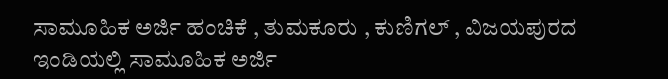ಸಾಮೂಹಿಕ ಅರ್ಜಿ ಹಂಚಿಕೆ , ತುಮಕೂರು , ಕುಣಿಗಲ್ , ವಿಜಯಪುರದ ಇಂಡಿಯಲ್ಲಿ ಸಾಮೂಹಿಕ ಅರ್ಜಿ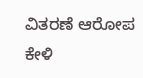ವಿತರಣೆ ಆರೋಪ ಕೇಳಿ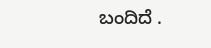ಬಂದಿದೆ .